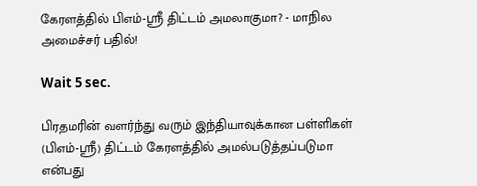கேரளத்தில் பிஎம்-ஸ்ரீ திட்டம் அமலாகுமா? - மாநில அமைச்சர் பதில்!

Wait 5 sec.

பிரதமரின் வளர்ந்து வரும் இந்தியாவுக்கான பள்ளிகள் (பிஎம்-ஸ்ரீ) திட்டம் கேரளத்தில் அமல்படுத்தப்படுமா என்பது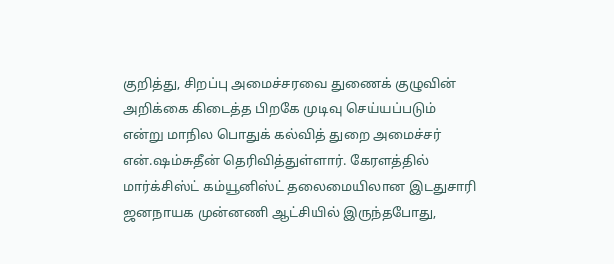குறித்து, சிறப்பு அமைச்சரவை துணைக் குழுவின் அறிக்கை கிடைத்த பிறகே முடிவு செய்யப்படும் என்று மாநில பொதுக் கல்வித் துறை அமைச்சர் என்.ஷம்சுதீன் தெரிவித்துள்ளார். கேரளத்தில் மார்க்சிஸ்ட் கம்யூனிஸ்ட் தலைமையிலான இடதுசாரி ஜனநாயக முன்னணி ஆட்சியில் இருந்தபோது,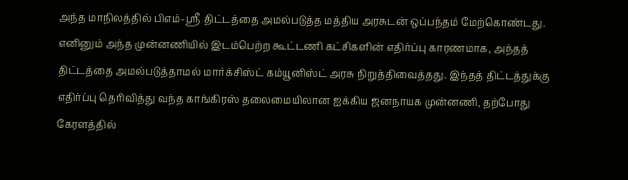அந்த மாநிலத்தில் பிஎம்-ஸ்ரீ திட்டத்தை அமல்படுத்த மத்திய அரசுடன் ஒப்பந்தம் மேற்கொண்டது. எனினும் அந்த முன்னணியில் இடம்பெற்ற கூட்டணி கட்சிகளின் எதிர்ப்பு காரணமாக, அந்தத் திட்டத்தை அமல்படுத்தாமல் மார்க்சிஸ்ட் கம்யூனிஸ்ட் அரசு நிறுத்திவைத்தது. இந்தத் திட்டத்துக்கு எதிர்ப்பு தெரிவித்து வந்த காங்கிரஸ் தலைமையிலான ஐக்கிய ஜனநாயக முன்னணி, தற்போது கேரளத்தில்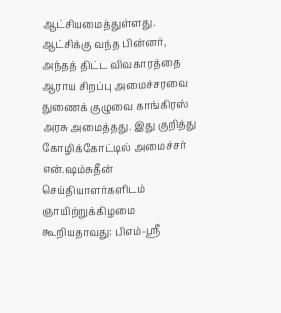ஆட்சியமைத்துள்ளது. ஆட்சிக்கு வந்த பின்னர், அந்தத் திட்ட விவகாரத்தை ஆராய சிறப்பு அமைச்சரவை துணைக் குழுவை காங்கிரஸ் அரசு அமைத்தது. இது குறித்து கோழிக்கோட்டில் அமைச்சர் என்.ஷம்சுதீன் செய்தியாளர்களிடம் ஞாயிற்றுக்கிழமை கூறியதாவது: பிஎம்-ஸ்ரீ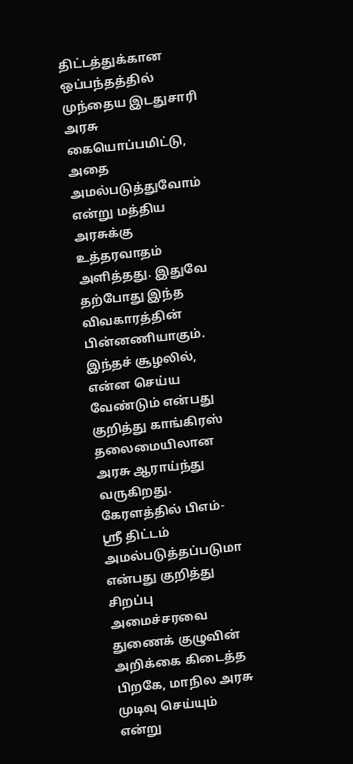திட்டத்துக்கான ஒப்பந்தத்தில் முந்தைய இடதுசாரி அரசு கையொப்பமிட்டு, அதை அமல்படுத்துவோம் என்று மத்திய அரசுக்கு உத்தரவாதம் அளித்தது. இதுவே தற்போது இந்த விவகாரத்தின் பின்னணியாகும். இந்தச் சூழலில், என்ன செய்ய வேண்டும் என்பது குறித்து காங்கிரஸ் தலைமையிலான அரசு ஆராய்ந்து வருகிறது. கேரளத்தில் பிஎம்-ஸ்ரீ திட்டம் அமல்படுத்தப்படுமா என்பது குறித்து சிறப்பு அமைச்சரவை துணைக் குழுவின் அறிக்கை கிடைத்த பிறகே, மாநில அரசு முடிவு செய்யும் என்று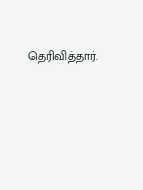தெரிவித்தார்.